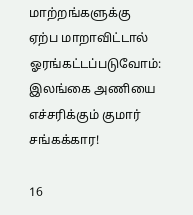மாற்றங்களுக்கு ஏற்ப மாறாவிட்டால் ஓரங்கட்டப்படுவோம்: இலங்கை அணியை எச்சரிக்கும் குமார் சங்கக்கார!

16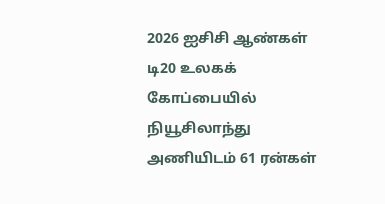2026 ஐசிசி ஆண்கள் டி20 உலகக் கோப்பையில் நியூசிலாந்து அணியிடம் 61 ரன்கள்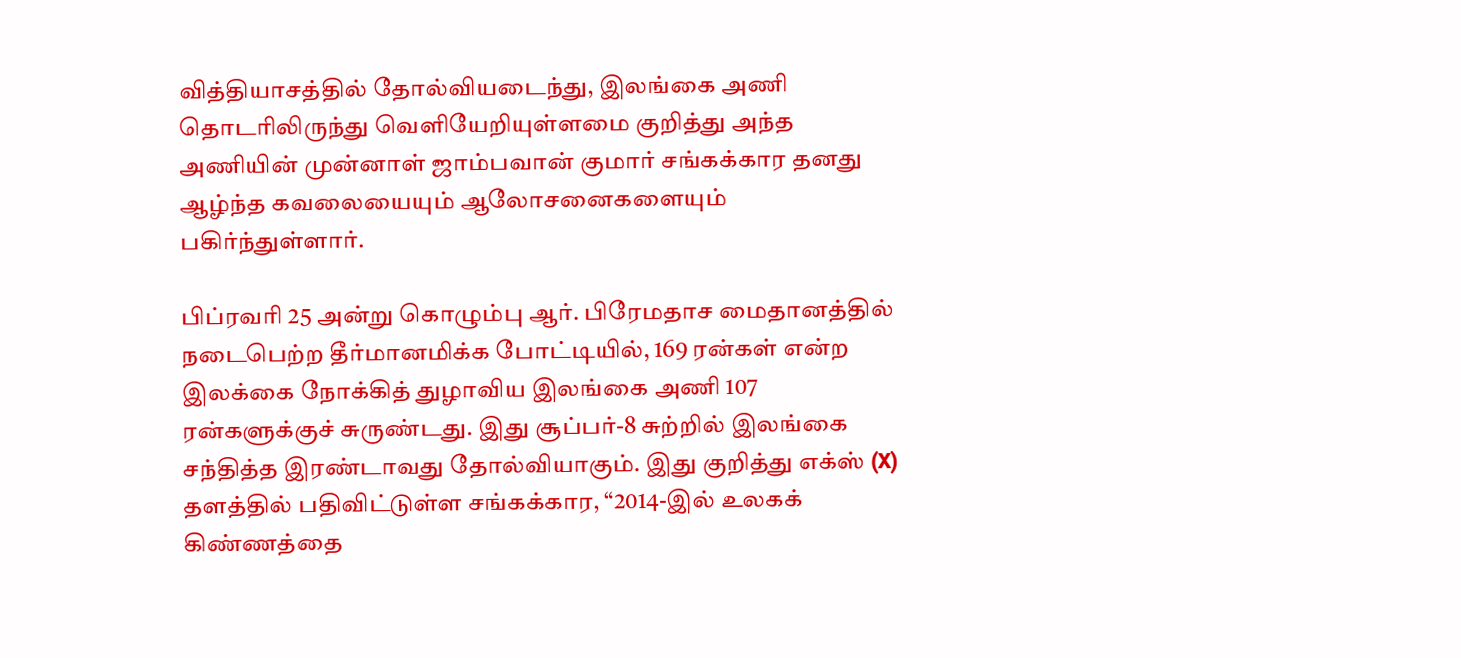வித்தியாசத்தில் தோல்வியடைந்து, இலங்கை அணி தொடரிலிருந்து வெளியேறியுள்ளமை குறித்து அந்த அணியின் முன்னாள் ஜாம்பவான் குமார் சங்கக்கார தனது ஆழ்ந்த கவலையையும் ஆலோசனைகளையும் பகிர்ந்துள்ளார்.

பிப்ரவரி 25 அன்று கொழும்பு ஆர். பிரேமதாச மைதானத்தில் நடைபெற்ற தீர்மானமிக்க போட்டியில், 169 ரன்கள் என்ற இலக்கை நோக்கித் துழாவிய இலங்கை அணி 107 ரன்களுக்குச் சுருண்டது. இது சூப்பர்-8 சுற்றில் இலங்கை சந்தித்த இரண்டாவது தோல்வியாகும். இது குறித்து எக்ஸ் (X) தளத்தில் பதிவிட்டுள்ள சங்கக்கார, “2014-இல் உலகக் கிண்ணத்தை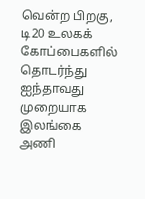வென்ற பிறகு, டி20 உலகக் கோப்பைகளில் தொடர்ந்து ஐந்தாவது முறையாக இலங்கை அணி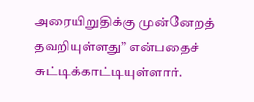அரையிறுதிக்கு முன்னேறத் தவறியுள்ளது” என்பதைச் சுட்டிக்காட்டியுள்ளார்.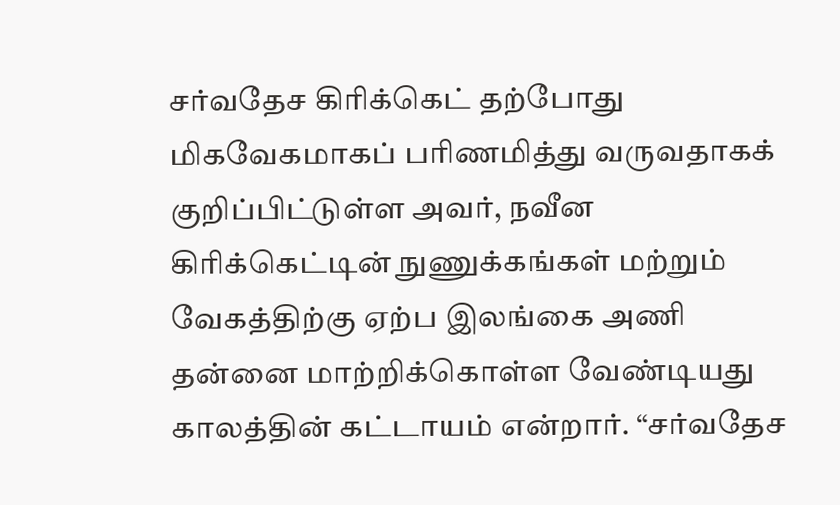சர்வதேச கிரிக்கெட் தற்போது மிகவேகமாகப் பரிணமித்து வருவதாகக் குறிப்பிட்டுள்ள அவர், நவீன கிரிக்கெட்டின் நுணுக்கங்கள் மற்றும் வேகத்திற்கு ஏற்ப இலங்கை அணி தன்னை மாற்றிக்கொள்ள வேண்டியது காலத்தின் கட்டாயம் என்றார். “சர்வதேச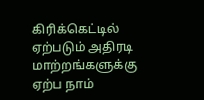கிரிக்கெட்டில் ஏற்படும் அதிரடி மாற்றங்களுக்கு ஏற்ப நாம்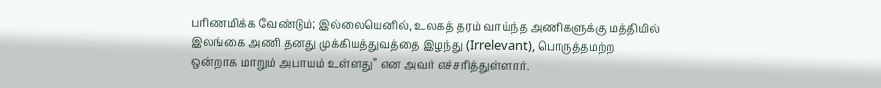பரிணமிக்க வேண்டும்; இல்லையெனில், உலகத் தரம் வாய்ந்த அணிகளுக்கு மத்தியில் இலங்கை அணி தனது முக்கியத்துவத்தை இழந்து (Irrelevant), பொருத்தமற்ற ஒன்றாக மாறும் அபாயம் உள்ளது” என அவர் எச்சரித்துள்ளார்.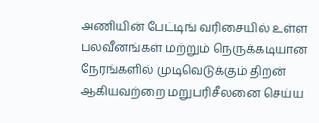அணியின் பேட்டிங் வரிசையில் உள்ள பலவீனங்கள் மற்றும் நெருக்கடியான நேரங்களில் முடிவெடுக்கும் திறன் ஆகியவற்றை மறுபரிசீலனை செய்ய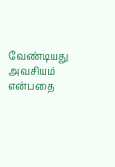வேண்டியது அவசியம் என்பதை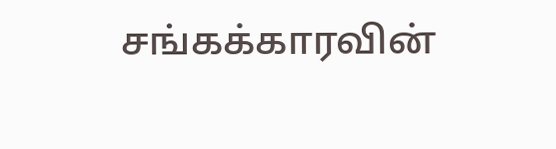சங்கக்காரவின்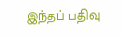இந்தப் பதிவு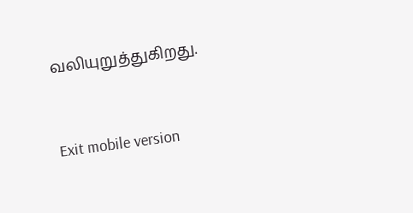வலியுறுத்துகிறது.



Exit mobile version